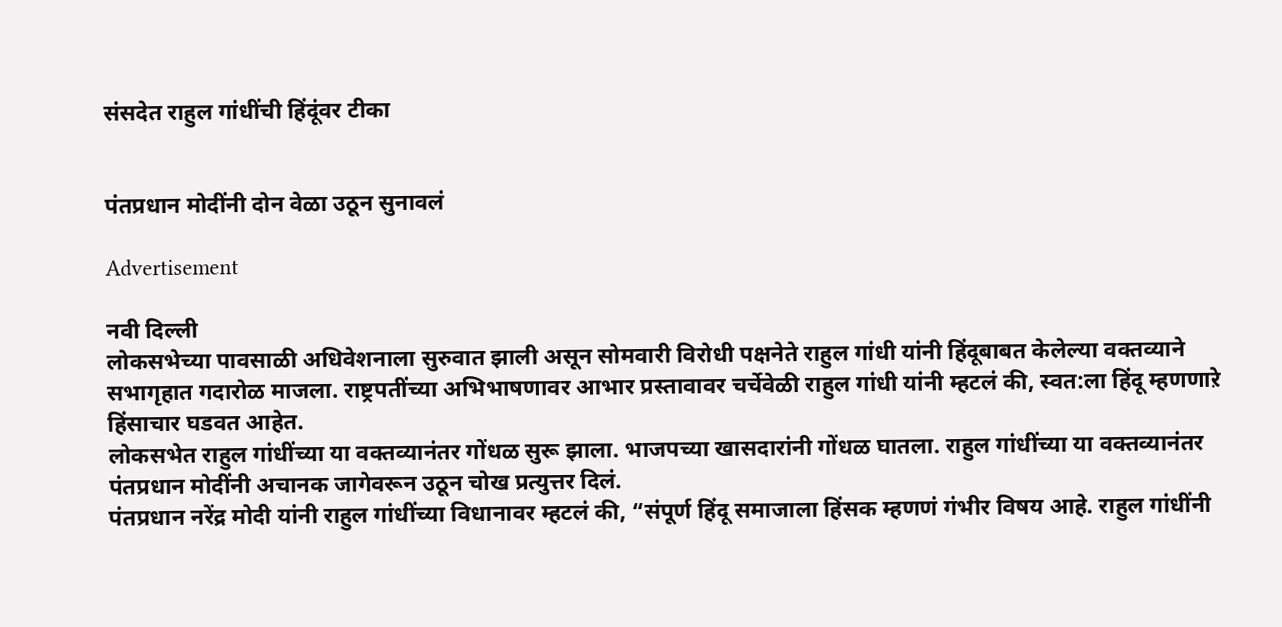संसदेत राहुल गांधींची हिंदूंवर टीका


पंतप्रधान मोदींनी दोन वेळा उठून सुनावलं

Advertisement

नवी दिल्ली
लोकसभेच्या पावसाळी अधिवेशनाला सुरुवात झाली असून सोमवारी विरोधी पक्षनेते राहुल गांधी यांनी हिंदूबाबत केलेल्या वक्तव्याने सभागृहात गदारोळ माजला. राष्ट्रपतींच्या अभिभाषणावर आभार प्रस्तावावर चर्चेवेळी राहुल गांधी यांनी म्हटलं की, स्वत:ला हिंदू म्हणणाऱे हिंसाचार घडवत आहेत.
लोकसभेत राहुल गांधींच्या या वक्तव्यानंतर गोंधळ सुरू झाला. भाजपच्या खासदारांनी गोंधळ घातला. राहुल गांधींच्या या वक्तव्यानंतर पंतप्रधान मोदींनी अचानक जागेवरून उठून चोख प्रत्युत्तर दिलं.
पंतप्रधान नरेंद्र मोदी यांनी राहुल गांधींच्या विधानावर म्हटलं की, “संपूर्ण हिंदू समाजाला हिंसक म्हणणं गंभीर विषय आहे. राहुल गांधींनी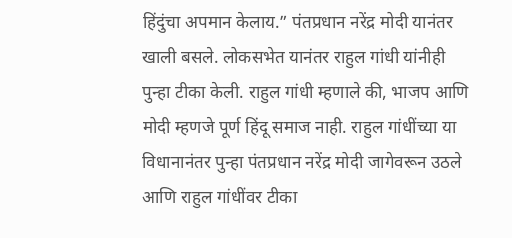हिंदुंचा अपमान केलाय.” पंतप्रधान नरेंद्र मोदी यानंतर खाली बसले. लोकसभेत यानंतर राहुल गांधी यांनीही पुन्हा टीका केली. राहुल गांधी म्हणाले की, भाजप आणि मोदी म्हणजे पूर्ण हिंदू समाज नाही. राहुल गांधींच्या या विधानानंतर पुन्हा पंतप्रधान नरेंद्र मोदी जागेवरून उठले आणि राहुल गांधींवर टीका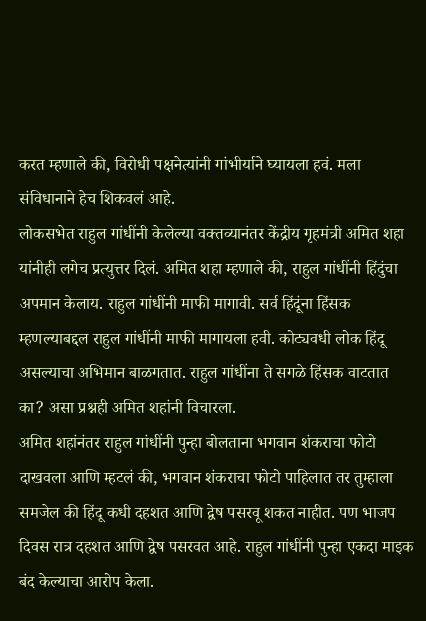करत म्हणाले की, विरोधी पक्षनेत्यांनी गांभीर्याने घ्यायला हवं. मला संविधानाने हेच शिकवलं आहे.
लोकसभेत राहुल गांधींनी केलेल्या वक्तव्यानंतर केंद्रीय गृहमंत्री अमित शहा यांनीही लगेच प्रत्युत्तर दिलं. अमित शहा म्हणाले की, राहुल गांधींनी हिंदुंचा अपमान केलाय. राहुल गांधींनी माफी मागावी. सर्व हिंदूंना हिंसक म्हणल्याबद्दल राहुल गांधींनी माफी मागायला हवी. कोट्यवधी लोक हिंदू असल्याचा अभिमान बाळगतात. राहुल गांधींना ते सगळे हिंसक वाटतात का? असा प्रश्नही अमित शहांनी विचारला.
अमित शहांनंतर राहुल गांधींनी पुन्हा बोलताना भगवान शंकराचा फोटो दाखवला आणि म्हटलं की, भगवान शंकराचा फोटो पाहिलात तर तुम्हाला समजेल की हिंदू कधी दहशत आणि द्वेष पसरवू शकत नाहीत. पण भाजप दिवस रात्र दहशत आणि द्वेष पसरवत आहे. राहुल गांधींनी पुन्हा एकदा माइक बंद केल्याचा आरोप केला.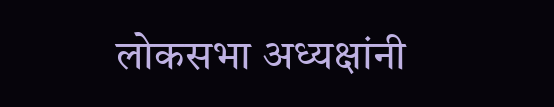लोकसभा अध्यक्षांनी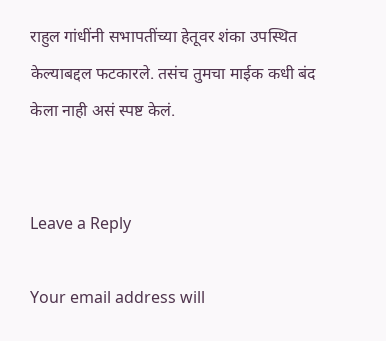राहुल गांधींनी सभापतींच्या हेतूवर शंका उपस्थित केल्याबद्दल फटकारले. तसंच तुमचा माईक कधी बंद केला नाही असं स्पष्ट केलं.


Leave a Reply

Your email address will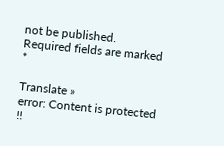not be published. Required fields are marked *

Translate »
error: Content is protected !!